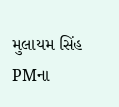મુલાયમ સિંહ PMના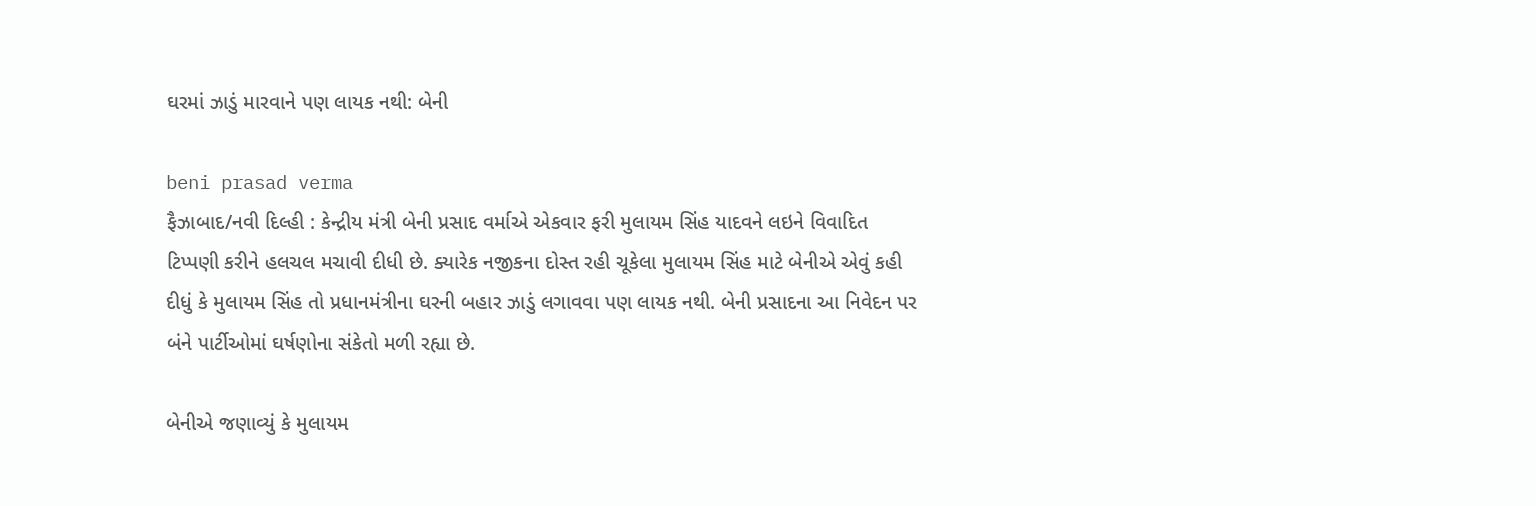ઘરમાં ઝાડું મારવાને પણ લાયક નથી: બેની

beni prasad verma
ફૈઝાબાદ/નવી દિલ્હી : કેન્દ્રીય મંત્રી બેની પ્રસાદ વર્માએ એકવાર ફરી મુલાયમ સિંહ યાદવને લઇને વિવાદિત ટિપ્પણી કરીને હલચલ મચાવી દીધી છે. ક્યારેક નજીકના દોસ્ત રહી ચૂકેલા મુલાયમ સિંહ માટે બેનીએ એવું કહી દીધું કે મુલાયમ સિંહ તો પ્રધાનમંત્રીના ઘરની બહાર ઝાડું લગાવવા પણ લાયક નથી. બેની પ્રસાદના આ નિવેદન પર બંને પાર્ટીઓમાં ઘર્ષણોના સંકેતો મળી રહ્યા છે.

બેનીએ જણાવ્યું કે મુલાયમ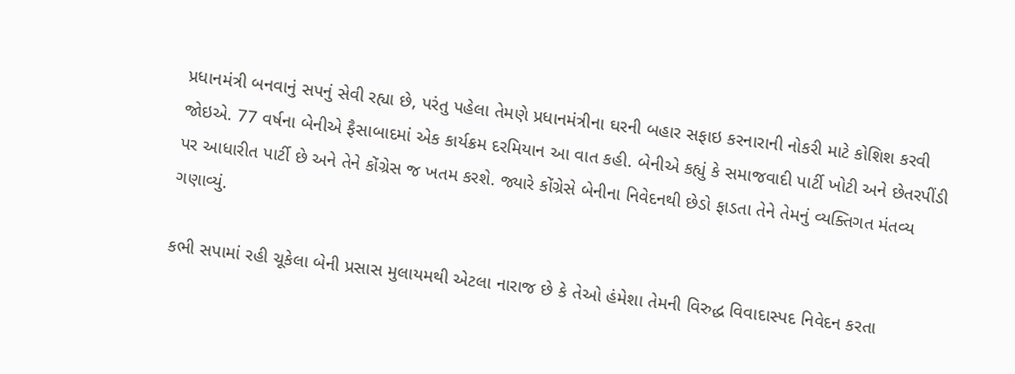પ્રધાનમંત્રી બનવાનું સપનું સેવી રહ્યા છે, પરંતુ પહેલા તેમણે પ્રધાનમંત્રીના ઘરની બહાર સફાઇ કરનારાની નોકરી માટે કોશિશ કરવી જોઇએ. 77 વર્ષના બેનીએ ફૈસાબાદમાં એક કાર્યક્રમ દરમિયાન આ વાત કહી. બેનીએ કહ્યું કે સમાજવાદી પાર્ટી ખોટી અને છેતરપીંડી પર આધારીત પાર્ટી છે અને તેને કોંગ્રેસ જ ખતમ કરશે. જ્યારે કોંગ્રેસે બેનીના નિવેદનથી છેડો ફાડતા તેને તેમનું વ્યક્તિગત મંતવ્ય ગણાવ્યું.

કભી સપામાં રહી ચૂકેલા બેની પ્રસાસ મુલાયમથી એટલા નારાજ છે કે તેઓ હંમેશા તેમની વિરુદ્ધ વિવાદાસ્પદ નિવેદન કરતા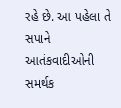રહે છે. આ પહેલા તે સપાને આતંકવાદીઓની સમર્થક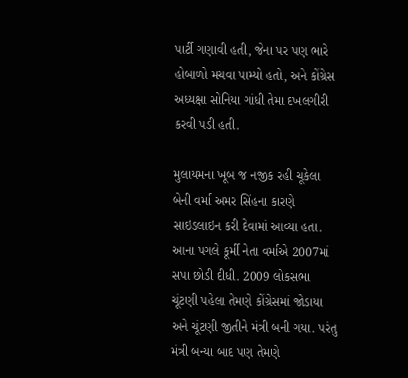પાર્ટી ગણાવી હતી, જેના પર પણ ભારે હોબાળો મચવા પામ્યો હતો, અને કોંગ્રેસ અધ્યક્ષા સોનિયા ગાંધી તેમા દખલગીરી કરવી પડી હતી.

મુલાયમના ખૂબ જ નજીક રહી ચૂકેલા બેની વર્મા અમર સિંહના કારણે સાઇડલાઇન કરી દેવામાં આવ્યા હતા. આના પગલે કૂર્મી નેતા વર્માએ 2007માં સપા છોડી દીધી. 2009 લોકસભા ચૂંટણી પહેલા તેમણે કોંગ્રેસમાં જોડાયા અને ચૂંટણી જીતીને મંત્રી બની ગયા. પરંતુ મંત્રી બન્યા બાદ પણ તેમણે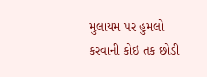મુલાયમ પર હુમલો કરવાની કોઇ તક છોડી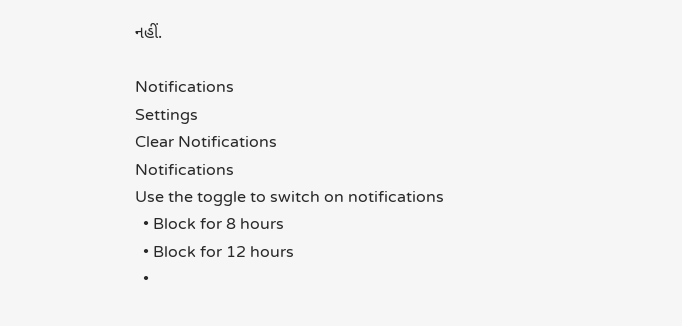નહીં.

Notifications
Settings
Clear Notifications
Notifications
Use the toggle to switch on notifications
  • Block for 8 hours
  • Block for 12 hours
  •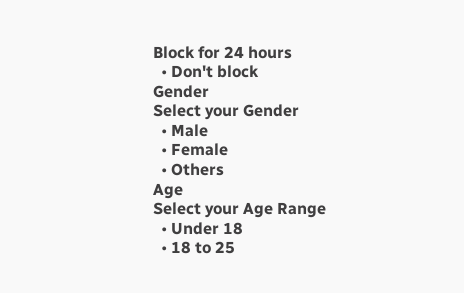Block for 24 hours
  • Don't block
Gender
Select your Gender
  • Male
  • Female
  • Others
Age
Select your Age Range
  • Under 18
  • 18 to 25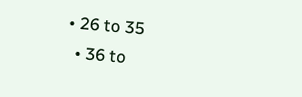• 26 to 35
  • 36 to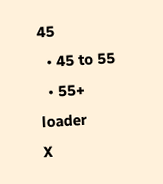45
  • 45 to 55
  • 55+
loader
X